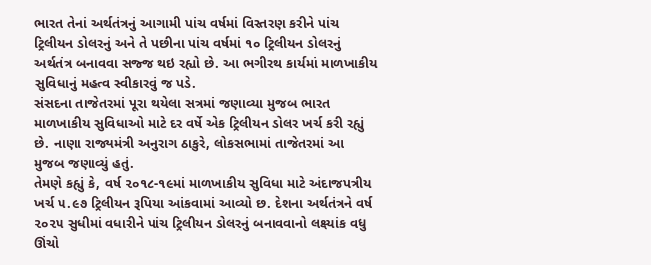ભારત તેનાં અર્થતંત્રનું આગામી પાંચ વર્ષમાં વિસ્તરણ કરીને પાંચ ટ્રિલીયન ડોલરનું અને તે પછીના પાંચ વર્ષમાં ૧૦ ટ્રિલીયન ડોલરનું અર્થતંત્ર બનાવવા સજ્જ થઇ રહ્યો છે. આ ભગીરથ કાર્યમાં માળખાકીય સુવિધાનું મહત્વ સ્વીકારવું જ પડે.
સંસદના તાજેતરમાં પૂરા થયેલા સત્રમાં જણાવ્યા મુજબ ભારત માળખાકીય સુવિધાઓ માટે દર વર્ષે એક ટ્રિલીયન ડોલર ખર્ચ કરી રહ્યું છે. નાણા રાજ્યમંત્રી અનુરાગ ઠાકુરે, લોકસભામાં તાજેતરમાં આ મુજબ જણાવ્યું હતું.
તેમણે કહ્યું કે, વર્ષ ૨૦૧૮-૧૯માં માળખાકીય સુવિધા માટે અંદાજપત્રીય ખર્ચ ૫.૯૭ ટ્રિલીયન રૂપિયા આંકવામાં આવ્યો છ. દેશના અર્થતંત્રને વર્ષ ૨૦૨૫ સુધીમાં વધારીને પાંચ ટ્રિલીયન ડોલરનું બનાવવાનો લક્ષ્યાંક વધુ ઊંચો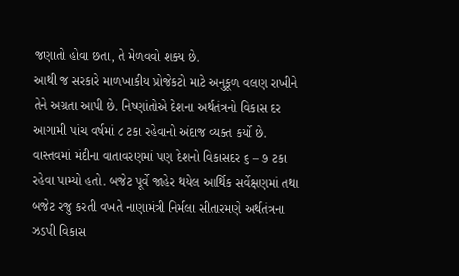જણાતો હોવા છતા, તે મેળવવો શક્ય છે.
આથી જ સરકારે માળખાકીય પ્રોજેકટો માટે અનુકૂળ વલણ રાખીને તેને અગ્રતા આપી છે. નિષ્ણાંતોએ દેશના અર્થતંત્રનો વિકાસ દર આગામી પાંચ વર્ષમાં ૮ ટકા રહેવાનો અંદાજ વ્યક્ત કર્યો છે.
વાસ્તવમાં મંદીના વાતાવરણમાં પણ દેશનો વિકાસદર ૬ – ૭ ટકા રહેવા પામ્યો હતો. બજેટ પૂર્વે જાહેર થયેલ આર્થિક સર્વેક્ષણમાં તથા બજેટ રજુ કરતી વખતે નાણામંત્રી નિર્મલા સીતારમણે અર્થતંત્રના ઝડપી વિકાસ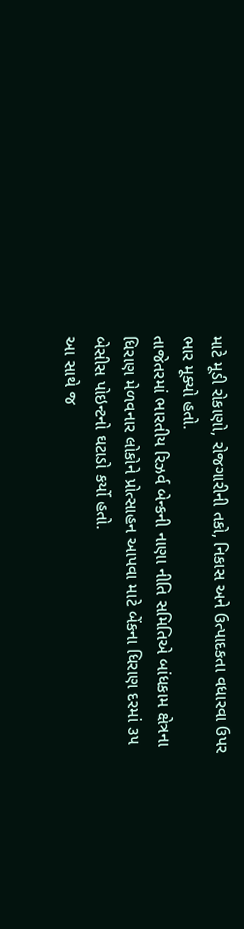માટે મૂડી રોકાણો, રોજગારીની તકો, નિકાસ અને ઉત્પાદકતા વધારવા ઉપર ભાર મૂક્યો હતો.
તાજેતરમાં ભારતીય રિઝર્વ બેન્કની નાણા નીતિ સમિતિએ બાંધકામ ક્ષેત્રના ધિરાણ મેળવનાર લોકોને પ્રોત્સાહન આપવા માટે બેંકના ધિરાણ દરમાં ૩૫ બેસીસ પોઇન્ટનો ઘટાડો કર્યો હતો.
આ સાથે જ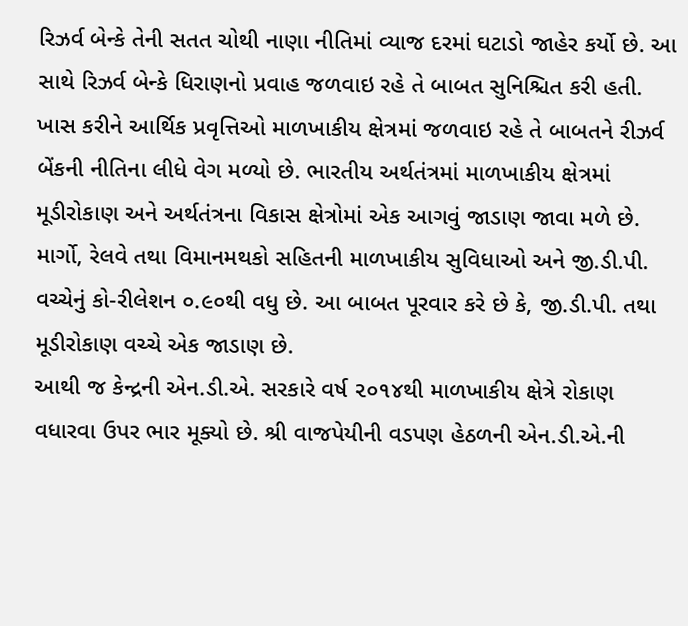રિઝર્વ બેન્કે તેની સતત ચોથી નાણા નીતિમાં વ્યાજ દરમાં ઘટાડો જાહેર કર્યો છે. આ સાથે રિઝર્વ બેન્કે ધિરાણનો પ્રવાહ જળવાઇ રહે તે બાબત સુનિશ્ચિત કરી હતી.
ખાસ કરીને આર્થિક પ્રવૃત્તિઓ માળખાકીય ક્ષેત્રમાં જળવાઇ રહે તે બાબતને રીઝર્વ બેંકની નીતિના લીધે વેગ મળ્યો છે. ભારતીય અર્થતંત્રમાં માળખાકીય ક્ષેત્રમાં મૂડીરોકાણ અને અર્થતંત્રના વિકાસ ક્ષેત્રોમાં એક આગવું જાડાણ જાવા મળે છે.
માર્ગો, રેલવે તથા વિમાનમથકો સહિતની માળખાકીય સુવિધાઓ અને જી.ડી.પી. વચ્ચેનું કો-રીલેશન ૦.૯૦થી વધુ છે. આ બાબત પૂરવાર કરે છે કે, જી.ડી.પી. તથા મૂડીરોકાણ વચ્ચે એક જાડાણ છે.
આથી જ કેન્દ્રની એન.ડી.એ. સરકારે વર્ષ ૨૦૧૪થી માળખાકીય ક્ષેત્રે રોકાણ વધારવા ઉપર ભાર મૂક્યો છે. શ્રી વાજપેયીની વડપણ હેઠળની એન.ડી.એ.ની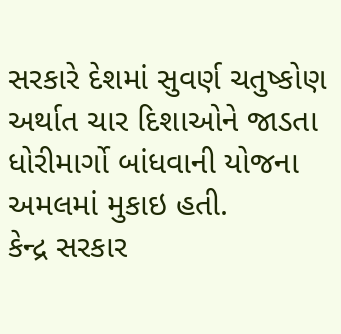સરકારે દેશમાં સુવર્ણ ચતુષ્કોણ અર્થાત ચાર દિશાઓને જાડતા ધોરીમાર્ગો બાંધવાની યોજના અમલમાં મુકાઇ હતી.
કેન્દ્ર સરકાર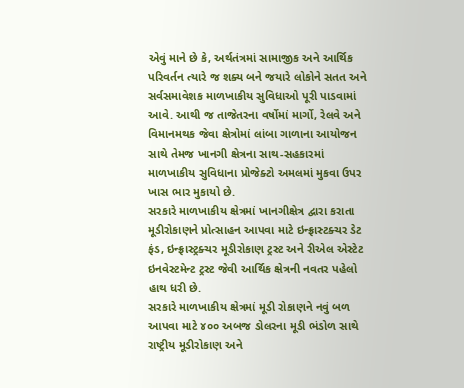એવું માને છે કે, અર્થતંત્રમાં સામાજીક અને આર્થિક પરિવર્તન ત્યારે જ શક્ય બને જયારે લોકોને સતત અને સર્વસમાવેશક માળખાકીય સુવિધાઓ પૂરી પાડવામાં આવે. આથી જ તાજેતરના વર્ષોમાં માર્ગો, રેલવે અને વિમાનમથક જેવા ક્ષેત્રોમાં લાંબા ગાળાના આયોજન સાથે તેમજ ખાનગી ક્ષેત્રના સાથ-સહકારમાં માળખાકીય સુવિધાના પ્રોજેક્ટો અમલમાં મુકવા ઉપર ખાસ ભાર મુકાયો છે.
સરકારે માળખાકીય ક્ષેત્રમાં ખાનગીક્ષેત્ર દ્વારા કરાતા મૂડીરોકાણને પ્રોત્સાહન આપવા માટે ઇન્ફ્રાસ્ટક્ચર ડેટ ફંડ, ઇન્ફ્રાસ્ટ્રક્ચર મૂડીરોકાણ ટ્રસ્ટ અને રીએલ એસ્ટેટ ઇનવેસ્ટમેન્ટ ટ્રસ્ટ જેવી આર્થિક ક્ષેત્રની નવતર પહેલો હાથ ધરી છે.
સરકારે માળખાકીય ક્ષેત્રમાં મૂડી રોકાણને નવું બળ આપવા માટે ૪૦૦ અબજ ડોલરના મૂડી ભંડોળ સાથે રાષ્ટ્રીય મૂડીરોકાણ અને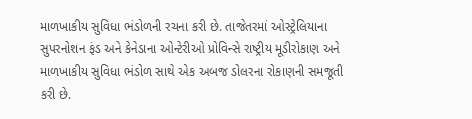માળખાકીય સુવિધા ભંડોળની રચના કરી છે. તાજેતરમાં ઓસ્ટ્રેલિયાના સુપરનોશન ફંડ અને કેનેડાના ઓન્ટેરીઓ પ્રોવિન્સે રાષ્ટ્રીય મૂડીરોકાણ અને માળખાકીય સુવિધા ભંડોળ સાથે એક અબજ ડોલરના રોકાણની સમજૂતી કરી છે.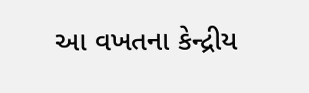આ વખતના કેન્દ્રીય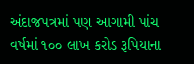અંદાજપત્રમાં પણ આગામી પાંચ વર્ષમાં ૧૦૦ લાખ કરોડ રૂપિયાના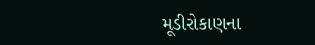મૂડીરોકાણના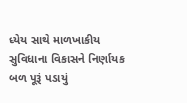ધ્યેય સાથે માળખાકીય સુવિધાના વિકાસને નિર્ણાયક બળ પૂરૂં પડાયું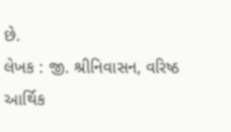છે.
લેખક : જી. શ્રીનિવાસન, વરિષ્ઠ આર્થિક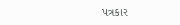પત્રકાર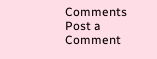Comments
Post a Comment